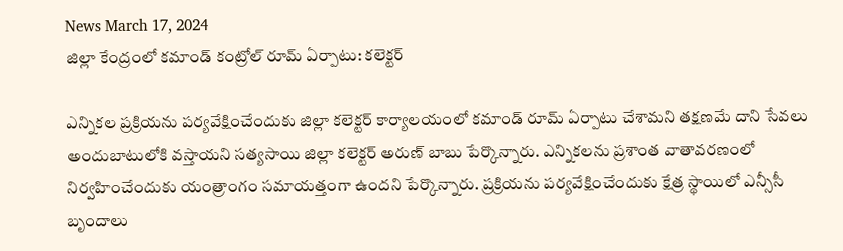News March 17, 2024
జిల్లా కేంద్రంలో కమాండ్ కంట్రోల్ రూమ్ ఏర్పాటు: కలెక్టర్

ఎన్నికల ప్రక్రియను పర్యవేక్షించేందుకు జిల్లా కలెక్టర్ కార్యాలయంలో కమాండ్ రూమ్ ఏర్పాటు చేశామని తక్షణమే దాని సేవలు అందుబాటులోకి వస్తాయని సత్యసాయి జిల్లా కలెక్టర్ అరుణ్ బాబు పేర్కొన్నారు. ఎన్నికలను ప్రశాంత వాతావరణంలో నిర్వహించేందుకు యంత్రాంగం సమాయత్తంగా ఉందని పేర్కొన్నారు. ప్రక్రియను పర్యవేక్షించేందుకు క్షేత్ర స్థాయిలో ఎన్సీసీ బృందాలు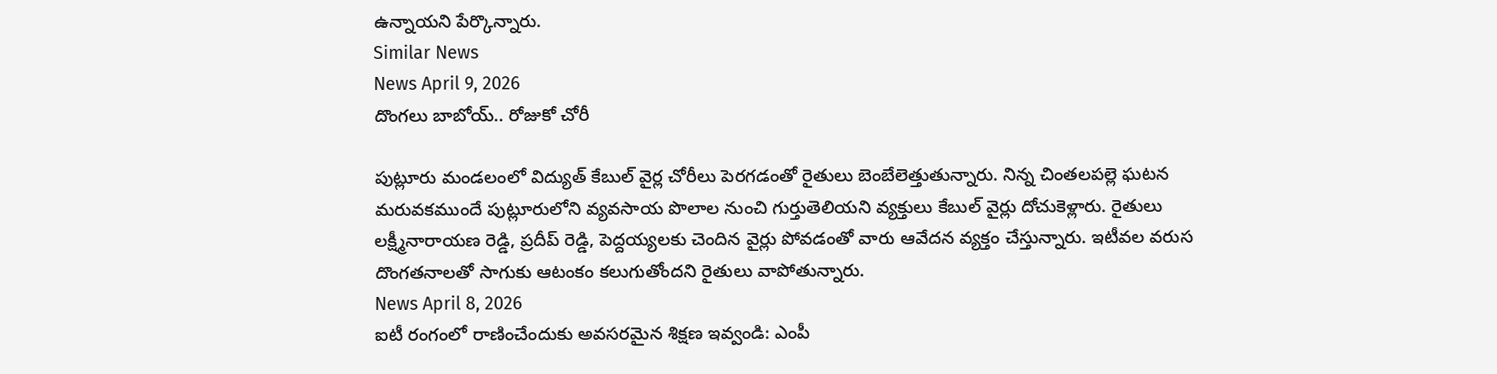ఉన్నాయని పేర్కొన్నారు.
Similar News
News April 9, 2026
దొంగలు బాబోయ్.. రోజుకో చోరీ

పుట్లూరు మండలంలో విద్యుత్ కేబుల్ వైర్ల చోరీలు పెరగడంతో రైతులు బెంబేలెత్తుతున్నారు. నిన్న చింతలపల్లె ఘటన మరువకముందే పుట్లూరులోని వ్యవసాయ పొలాల నుంచి గుర్తుతెలియని వ్యక్తులు కేబుల్ వైర్లు దోచుకెళ్లారు. రైతులు లక్ష్మీనారాయణ రెడ్డి, ప్రదీప్ రెడ్డి, పెద్దయ్యలకు చెందిన వైర్లు పోవడంతో వారు ఆవేదన వ్యక్తం చేస్తున్నారు. ఇటీవల వరుస దొంగతనాలతో సాగుకు ఆటంకం కలుగుతోందని రైతులు వాపోతున్నారు.
News April 8, 2026
ఐటీ రంగంలో రాణించేందుకు అవసరమైన శిక్షణ ఇవ్వండి: ఎంపీ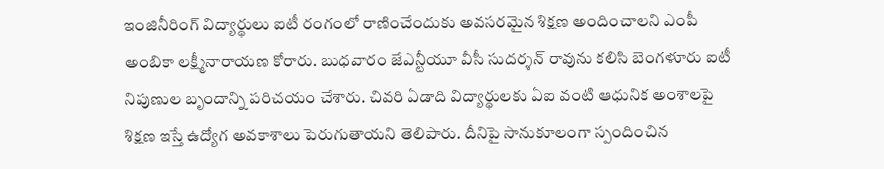ఇంజినీరింగ్ విద్యార్థులు ఐటీ రంగంలో రాణించేందుకు అవసరమైన శిక్షణ అందించాలని ఎంపీ అంబికా లక్ష్మీనారాయణ కోరారు. బుధవారం జేఎన్టీయూ వీసీ సుదర్శన్ రావును కలిసి బెంగళూరు ఐటీ నిపుణుల బృందాన్ని పరిచయం చేశారు. చివరి ఏడాది విద్యార్థులకు ఏఐ వంటి ఆధునిక అంశాలపై శిక్షణ ఇస్తే ఉద్యోగ అవకాశాలు పెరుగుతాయని తెలిపారు. దీనిపై సానుకూలంగా స్పందించిన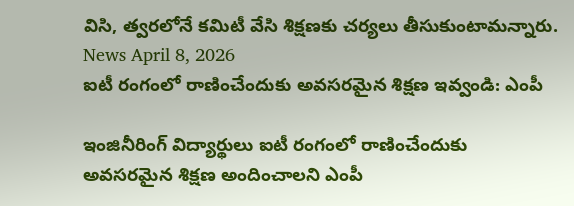విసి, త్వరలోనే కమిటీ వేసి శిక్షణకు చర్యలు తీసుకుంటామన్నారు.
News April 8, 2026
ఐటీ రంగంలో రాణించేందుకు అవసరమైన శిక్షణ ఇవ్వండి: ఎంపీ

ఇంజినీరింగ్ విద్యార్థులు ఐటీ రంగంలో రాణించేందుకు అవసరమైన శిక్షణ అందించాలని ఎంపీ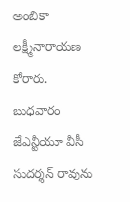అంబికా లక్ష్మీనారాయణ కోరారు. బుధవారం జేఎన్టీయూ వీసీ సుదర్శన్ రావును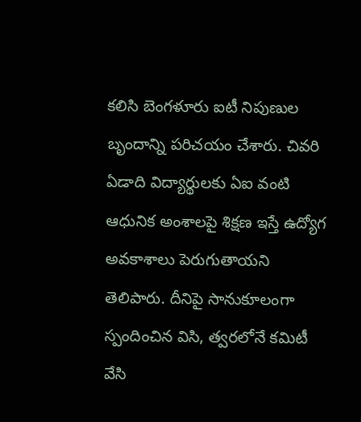కలిసి బెంగళూరు ఐటీ నిపుణుల బృందాన్ని పరిచయం చేశారు. చివరి ఏడాది విద్యార్థులకు ఏఐ వంటి ఆధునిక అంశాలపై శిక్షణ ఇస్తే ఉద్యోగ అవకాశాలు పెరుగుతాయని తెలిపారు. దీనిపై సానుకూలంగా స్పందించిన విసి, త్వరలోనే కమిటీ వేసి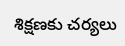శిక్షణకు చర్యలు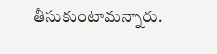తీసుకుంటామన్నారు.